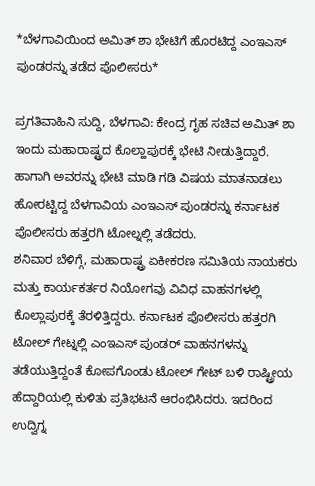*ಬೆಳಗಾವಿಯಿಂದ ಅಮಿತ್ ಶಾ ಭೇಟಿಗೆ ಹೊರಟಿದ್ದ ಎಂಇಎಸ್ ಪುಂಡರನ್ನು ತಡೆದ ಪೊಲೀಸರು*

ಪ್ರಗತಿವಾಹಿನಿ ಸುದ್ದಿ, ಬೆಳಗಾವಿ: ಕೇಂದ್ರ ಗೃಹ ಸಚಿವ ಅಮಿತ್ ಶಾ ಇಂದು ಮಹಾರಾಷ್ಟ್ರದ ಕೊಲ್ಹಾಪುರಕ್ಕೆ ಭೇಟಿ ನೀಡುತ್ತಿದ್ದಾರೆ. ಹಾಗಾಗಿ ಅವರನ್ನು ಭೇಟಿ ಮಾಡಿ ಗಡಿ ವಿಷಯ ಮಾತನಾಡಲು ಹೋರಟ್ಟಿದ್ದ ಬೆಳಗಾವಿಯ ಎಂಇಎಸ್ ಪುಂಡರನ್ನು ಕರ್ನಾಟಕ ಪೊಲೀಸರು ಹತ್ತರಗಿ ಟೋಲ್ನಲ್ಲಿ ತಡೆದರು.
ಶನಿವಾರ ಬೆಳಿಗ್ಗೆ, ಮಹಾರಾಷ್ಟ್ರ ಏಕೀಕರಣ ಸಮಿತಿಯ ನಾಯಕರು ಮತ್ತು ಕಾರ್ಯಕರ್ತರ ನಿಯೋಗವು ವಿವಿಧ ವಾಹನಗಳಲ್ಲಿ ಕೊಲ್ಲಾಪುರಕ್ಕೆ ತೆರಳಿತ್ತಿದ್ದರು. ಕರ್ನಾಟಕ ಪೊಲೀಸರು ಹತ್ತರಗಿ ಟೋಲ್ ಗೇಟ್ನಲ್ಲಿ ಎಂಇಎಸ್ ಪುಂಡರ್ ವಾಹನಗಳನ್ನು ತಡೆಯುತ್ತಿದ್ದಂತೆ ಕೋಪಗೊಂಡು ಟೋಲ್ ಗೇಟ್ ಬಳಿ ರಾಷ್ಟ್ರೀಯ ಹೆದ್ದಾರಿಯಲ್ಲಿ ಕುಳಿತು ಪ್ರತಿಭಟನೆ ಆರಂಭಿಸಿದರು. ಇದರಿಂದ ಉದ್ವಿಗ್ನ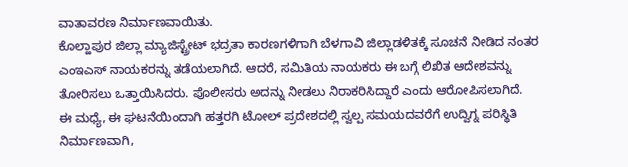ವಾತಾವರಣ ನಿರ್ಮಾಣವಾಯಿತು.
ಕೊಲ್ಹಾಪುರ ಜಿಲ್ಲಾ ಮ್ಯಾಜಿಸ್ಟ್ರೇಟ್ ಭದ್ರತಾ ಕಾರಣಗಳಿಗಾಗಿ ಬೆಳಗಾವಿ ಜಿಲ್ಲಾಡಳಿತಕ್ಕೆ ಸೂಚನೆ ನೀಡಿದ ನಂತರ ಎಂಇಎಸ್ ನಾಯಕರನ್ನು ತಡೆಯಲಾಗಿದೆ. ಆದರೆ, ಸಮಿತಿಯ ನಾಯಕರು ಈ ಬಗ್ಗೆ ಲಿಖಿತ ಆದೇಶವನ್ನು ತೋರಿಸಲು ಒತ್ತಾಯಿಸಿದರು. ಪೊಲೀಸರು ಅದನ್ನು ನೀಡಲು ನಿರಾಕರಿಸಿದ್ದಾರೆ ಎಂದು ಆರೋಪಿಸಲಾಗಿದೆ.
ಈ ಮಧ್ಯೆ, ಈ ಘಟನೆಯಿಂದಾಗಿ ಹತ್ತರಗಿ ಟೋಲ್ ಪ್ರದೇಶದಲ್ಲಿ ಸ್ವಲ್ಪ ಸಮಯದವರೆಗೆ ಉದ್ವಿಗ್ನ ಪರಿಸ್ಥಿತಿ ನಿರ್ಮಾಣವಾಗಿ,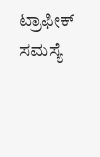ಟ್ರಾಫೀಕ್ ಸಮಸ್ಯೆ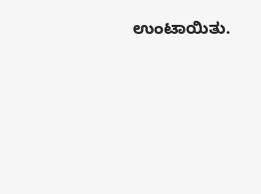ಉಂಟಾಯಿತು.